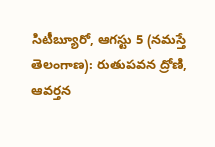సిటీబ్యూరో, ఆగస్టు 5 (నమస్తే తెలంగాణ): రుతుపవన ద్రోణి, ఆవర్తన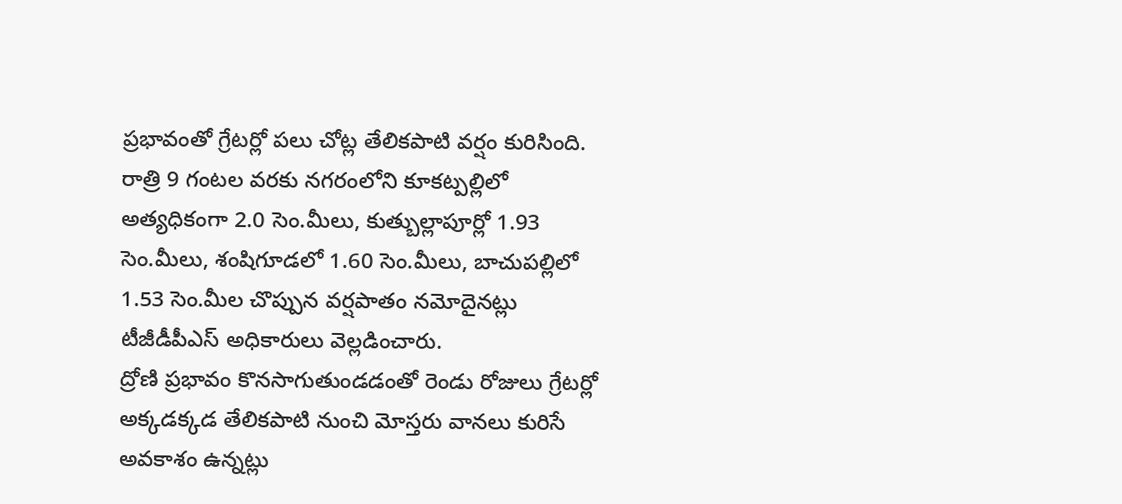ప్రభావంతో గ్రేటర్లో పలు చోట్ల తేలికపాటి వర్షం కురిసింది. రాత్రి 9 గంటల వరకు నగరంలోని కూకట్పల్లిలో అత్యధికంగా 2.0 సెం.మీలు, కుత్బుల్లాపూర్లో 1.93 సెం.మీలు, శంషిగూడలో 1.60 సెం.మీలు, బాచుపల్లిలో 1.53 సెం.మీల చొప్పున వర్షపాతం నమోదైనట్లు టీజీడీపీఎస్ అధికారులు వెల్లడించారు.
ద్రోణి ప్రభావం కొనసాగుతుండడంతో రెండు రోజులు గ్రేటర్లో అక్కడక్కడ తేలికపాటి నుంచి మోస్తరు వానలు కురిసే అవకాశం ఉన్నట్లు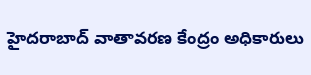హైదరాబాద్ వాతావరణ కేంద్రం అధికారులు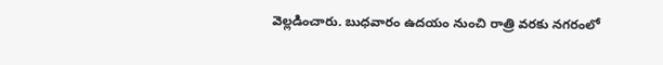వెల్లడించారు. బుధవారం ఉదయం నుంచి రాత్రి వరకు నగరంలో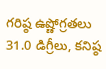గరిష్ఠ ఉష్ణోగ్రతలు 31.0 డిగ్రీలు, కనిష్ఠ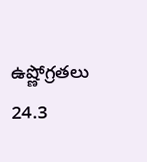ఉష్ణోగ్రతలు 24.3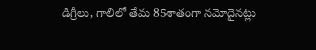డిగ్రీలు, గాలిలో తేమ 85శాతంగా నమోదైనట్లు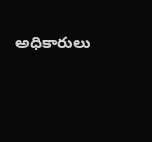అధికారులు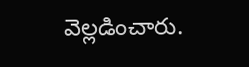వెల్లడించారు.